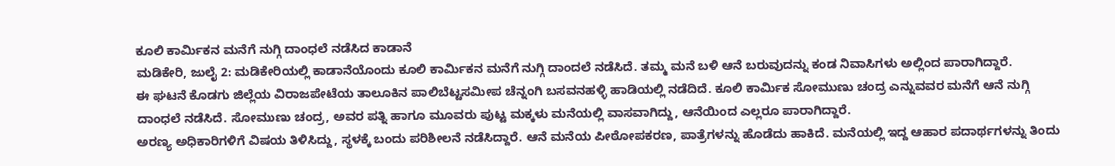ಕೂಲಿ ಕಾರ್ಮಿಕನ ಮನೆಗೆ ನುಗ್ಗಿ ದಾಂಧಲೆ ನಡೆಸಿದ ಕಾಡಾನೆ
ಮಡಿಕೇರಿ, ಜುಲೈ 2: ಮಡಿಕೇರಿಯಲ್ಲಿ ಕಾಡಾನೆಯೊಂದು ಕೂಲಿ ಕಾರ್ಮಿಕನ ಮನೆಗೆ ನುಗ್ಗಿ ದಾಂದಲೆ ನಡೆಸಿದೆ. ತಮ್ಮ ಮನೆ ಬಳಿ ಆನೆ ಬರುವುದನ್ನು ಕಂಡ ನಿವಾಸಿಗಳು ಅಲ್ಲಿಂದ ಪಾರಾಗಿದ್ದಾರೆ.
ಈ ಘಟನೆ ಕೊಡಗು ಜಿಲ್ಲೆಯ ವಿರಾಜಪೇಟೆಯ ತಾಲೂಕಿನ ಪಾಲಿಬೆಟ್ಟಸಮೀಪ ಚೆನ್ನಂಗಿ ಬಸವನಹಳ್ಳಿ ಹಾಡಿಯಲ್ಲಿ ನಡೆದಿದೆ. ಕೂಲಿ ಕಾರ್ಮಿಕ ಸೋಮುಣು ಚಂದ್ರ ಎನ್ನುವವರ ಮನೆಗೆ ಆನೆ ನುಗ್ಗಿ ದಾಂಧಲೆ ನಡೆಸಿದೆ. ಸೋಮುಣು ಚಂದ್ರ, ಅವರ ಪತ್ನಿ ಹಾಗೂ ಮೂವರು ಪುಟ್ಟ ಮಕ್ಕಳು ಮನೆಯಲ್ಲಿ ವಾಸವಾಗಿದ್ದು, ಆನೆಯಿಂದ ಎಲ್ಲರೂ ಪಾರಾಗಿದ್ದಾರೆ.
ಅರಣ್ಯ ಅಧಿಕಾರಿಗಳಿಗೆ ವಿಷಯ ತಿಳಿಸಿದ್ದು, ಸ್ಥಳಕ್ಕೆ ಬಂದು ಪರಿಶೀಲನೆ ನಡೆಸಿದ್ದಾರೆ. ಆನೆ ಮನೆಯ ಪೀಠೋಪಕರಣ, ಪಾತ್ರೆಗಳನ್ನು ಹೊಡೆದು ಹಾಕಿದೆ. ಮನೆಯಲ್ಲಿ ಇದ್ದ ಆಹಾರ ಪದಾರ್ಥಗಳನ್ನು ತಿಂದು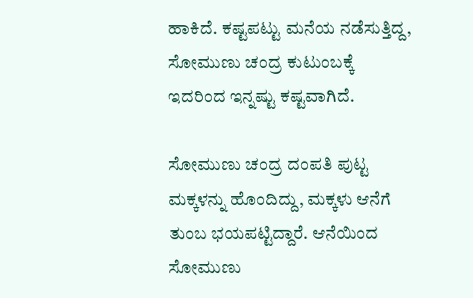ಹಾಕಿದೆ. ಕಷ್ಟಪಟ್ಟು ಮನೆಯ ನಡೆಸುತ್ತಿದ್ದ, ಸೋಮುಣು ಚಂದ್ರ ಕುಟುಂಬಕ್ಕೆ ಇದರಿಂದ ಇನ್ನಷ್ಟು ಕಷ್ಟವಾಗಿದೆ.

ಸೋಮುಣು ಚಂದ್ರ ದಂಪತಿ ಪುಟ್ಟ ಮಕ್ಕಳನ್ನು ಹೊಂದಿದ್ದು, ಮಕ್ಕಳು ಆನೆಗೆ ತುಂಬ ಭಯಪಟ್ಟಿದ್ದಾರೆ. ಆನೆಯಿಂದ ಸೋಮುಣು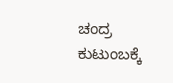ಚಂದ್ರ ಕುಟುಂಬಕ್ಕೆ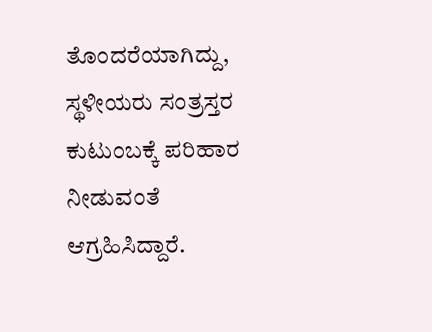ತೊಂದರೆಯಾಗಿದ್ದು, ಸ್ಥಳೀಯರು ಸಂತ್ರಸ್ತರ ಕುಟುಂಬಕ್ಕೆ ಪರಿಹಾರ ನೀಡುವಂತೆ ಆಗ್ರಹಿಸಿದ್ದಾರೆ.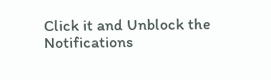Click it and Unblock the Notifications